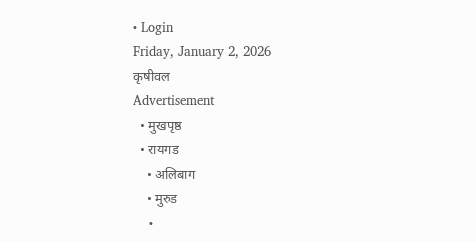• Login
Friday, January 2, 2026
कृषीवल
Advertisement
  • मुखपृष्ठ
  • रायगड
    • अलिबाग
    • मुरुड
    •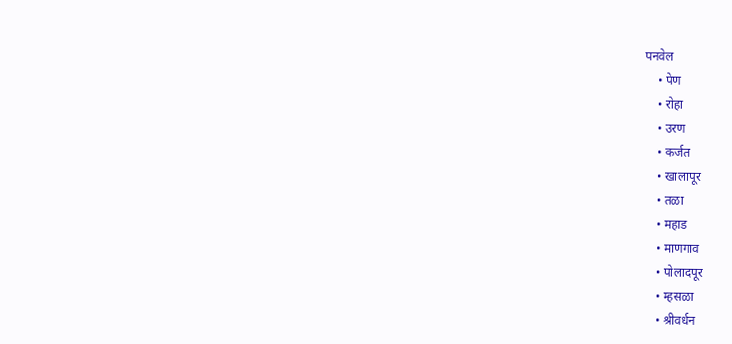पनवेल
    • पेण
    • रोहा
    • उरण
    • कर्जत
    • खालापूर
    • तळा
    • महाड
    • माणगाव
    • पोलादपूर
    • म्हसळा
    • श्रीवर्धन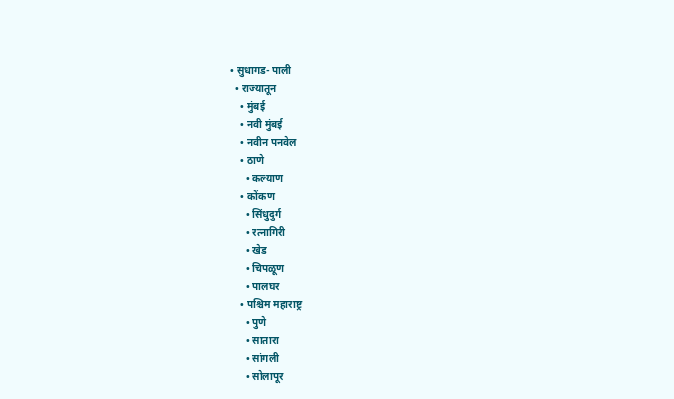• सुधागड- पाली
  • राज्यातून
    • मुंबई
    • नवी मुंबई
    • नवीन पनवेल
    • ठाणे
      • कल्याण
    • कोंकण
      • सिंधुदुर्ग
      • रत्नागिरी
      • खेड
      • चिपळूण
      • पालघर
    • पश्चिम महाराष्ट्र
      • पुणे
      • सातारा
      • सांगली
      • सोलापूर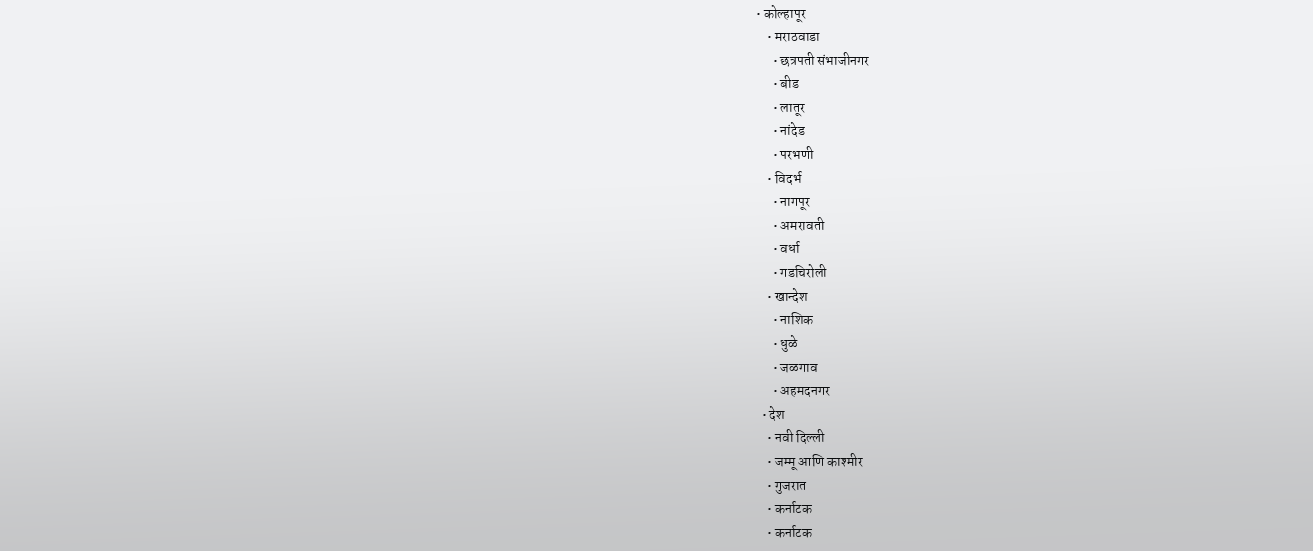• कोल्हापूर
    • मराठवाडा
      • छत्रपती संभाजीनगर
      • बीड
      • लातूर
      • नांदेड
      • परभणी
    • विदर्भ
      • नागपूर
      • अमरावती
      • वर्धा
      • गडचिरोली
    • खान्देश
      • नाशिक
      • धुळे
      • जळगाव
      • अहमदनगर
  • देश
    • नवी दिल्ली
    • जम्मू आणि काश्मीर
    • गुजरात
    • कर्नाटक
    • कर्नाटक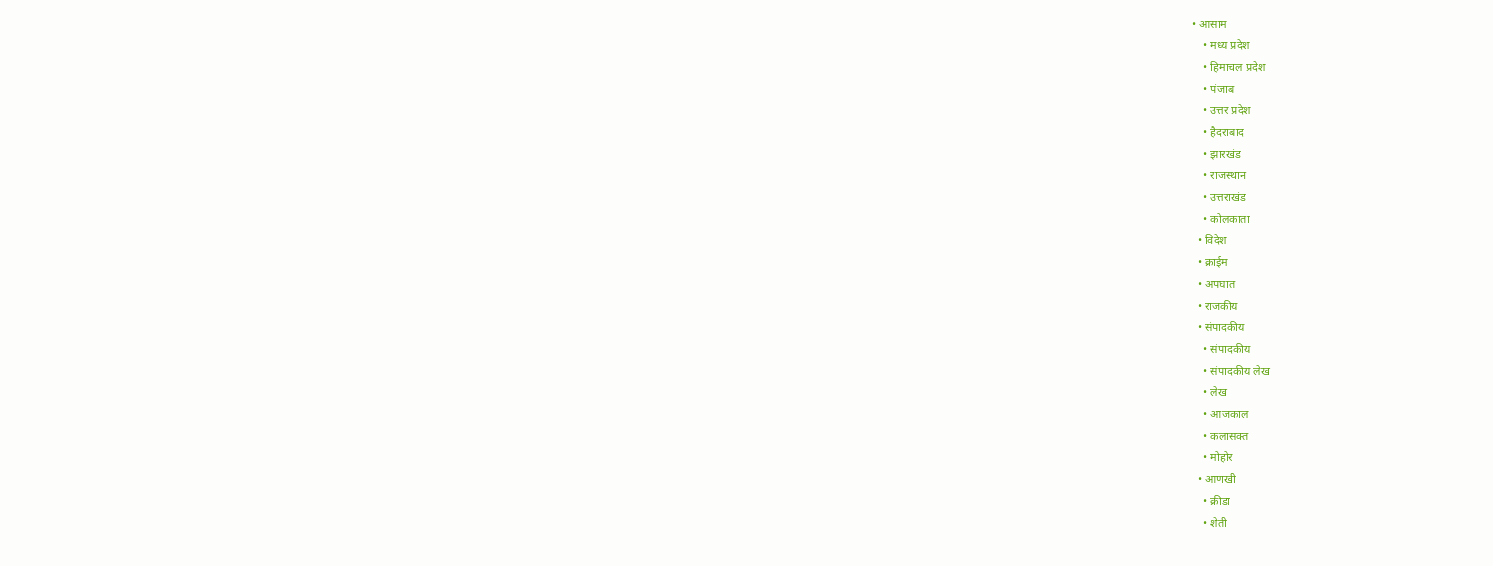• आसाम
    • मध्य प्रदेश
    • हिमाचल प्रदेश
    • पंजाब
    • उत्तर प्रदेश
    • हैदराबाद
    • झारखंड
    • राजस्थान
    • उत्तराखंड
    • कोलकाता
  • विदेश
  • क्राईम
  • अपघात
  • राजकीय
  • संपादकीय
    • संपादकीय
    • संपादकीय लेख
    • लेख
    • आजकाल
    • कलासक्त
    • मोहोर
  • आणखी
    • क्रीडा
    • शेती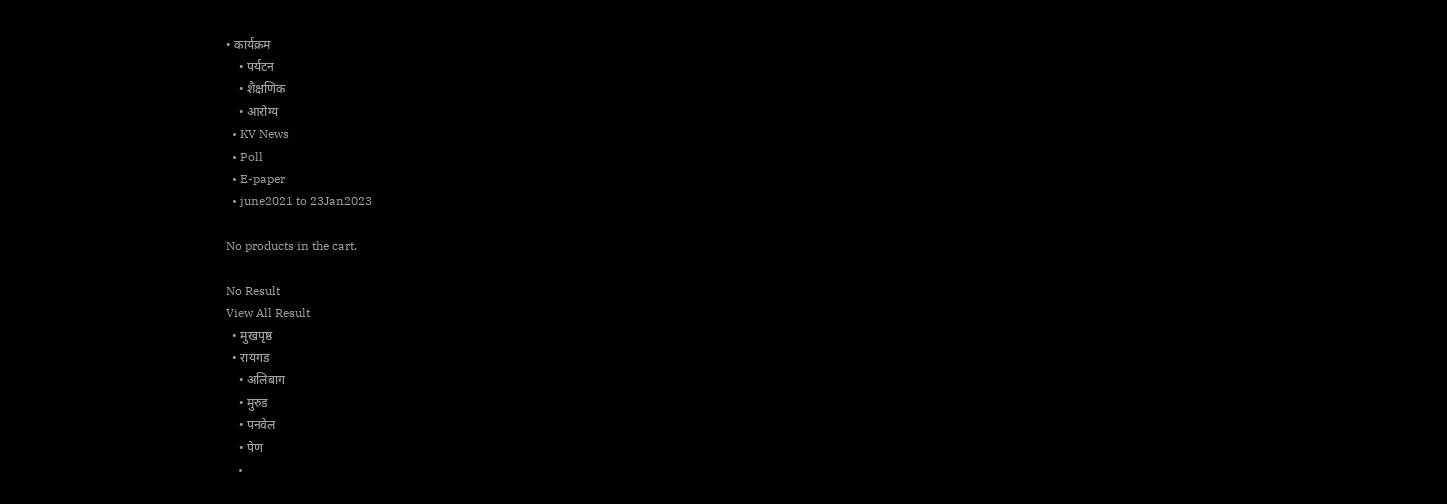• कार्यक्रम
    • पर्यटन
    • शैक्षणिक
    • आरोग्य
  • KV News
  • Poll
  • E-paper
  • june2021 to 23Jan2023

No products in the cart.

No Result
View All Result
  • मुखपृष्ठ
  • रायगड
    • अलिबाग
    • मुरुड
    • पनवेल
    • पेण
    •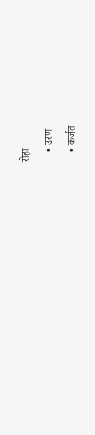रोहा
    • उरण
    • कर्जत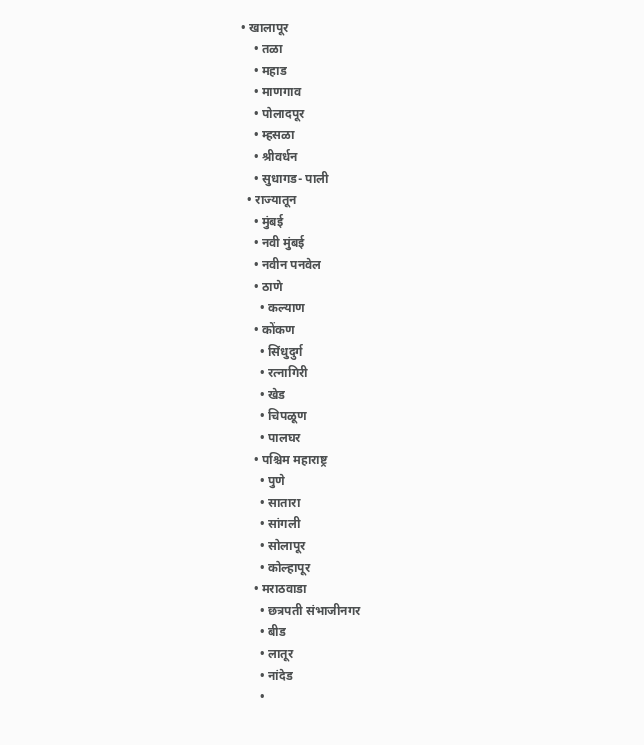• खालापूर
    • तळा
    • महाड
    • माणगाव
    • पोलादपूर
    • म्हसळा
    • श्रीवर्धन
    • सुधागड- पाली
  • राज्यातून
    • मुंबई
    • नवी मुंबई
    • नवीन पनवेल
    • ठाणे
      • कल्याण
    • कोंकण
      • सिंधुदुर्ग
      • रत्नागिरी
      • खेड
      • चिपळूण
      • पालघर
    • पश्चिम महाराष्ट्र
      • पुणे
      • सातारा
      • सांगली
      • सोलापूर
      • कोल्हापूर
    • मराठवाडा
      • छत्रपती संभाजीनगर
      • बीड
      • लातूर
      • नांदेड
      •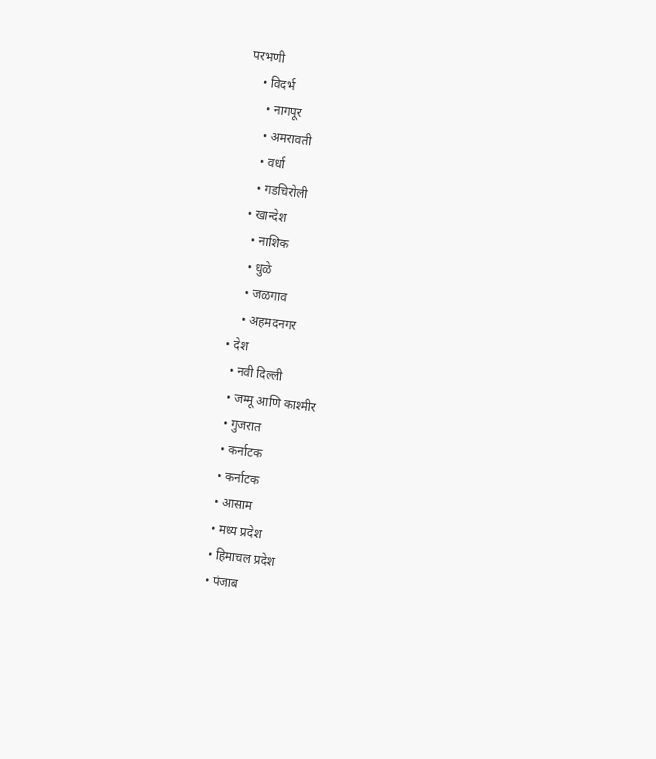परभणी
    • विदर्भ
      • नागपूर
      • अमरावती
      • वर्धा
      • गडचिरोली
    • खान्देश
      • नाशिक
      • धुळे
      • जळगाव
      • अहमदनगर
  • देश
    • नवी दिल्ली
    • जम्मू आणि काश्मीर
    • गुजरात
    • कर्नाटक
    • कर्नाटक
    • आसाम
    • मध्य प्रदेश
    • हिमाचल प्रदेश
    • पंजाब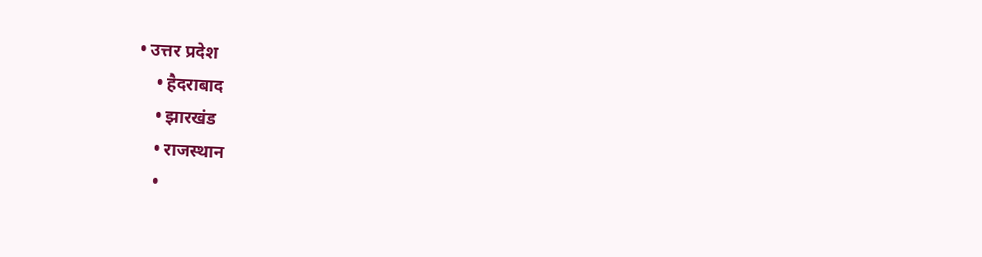• उत्तर प्रदेश
    • हैदराबाद
    • झारखंड
    • राजस्थान
    •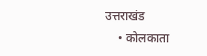उत्तराखंड
    • कोलकाता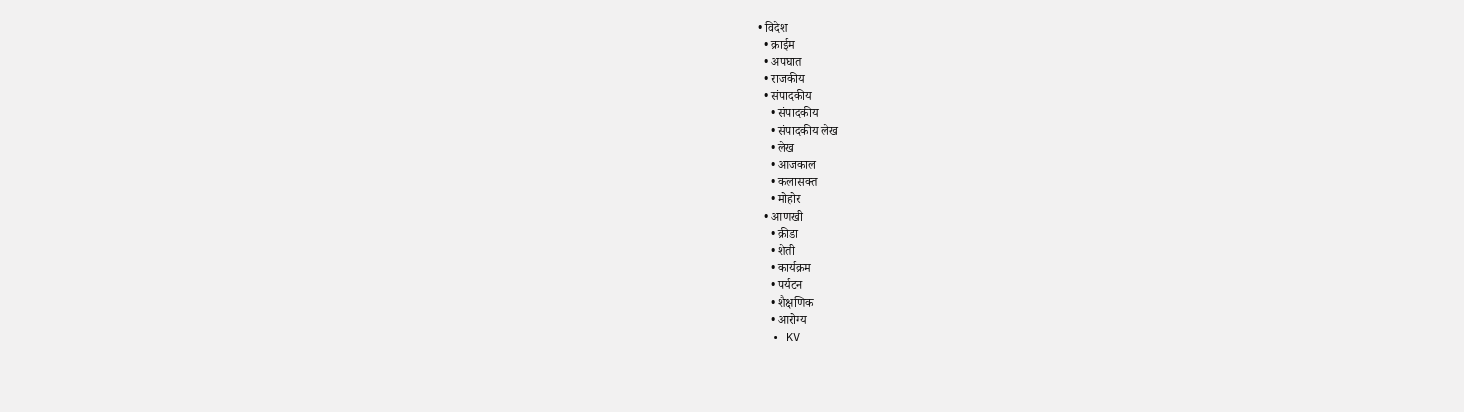• विदेश
  • क्राईम
  • अपघात
  • राजकीय
  • संपादकीय
    • संपादकीय
    • संपादकीय लेख
    • लेख
    • आजकाल
    • कलासक्त
    • मोहोर
  • आणखी
    • क्रीडा
    • शेती
    • कार्यक्रम
    • पर्यटन
    • शैक्षणिक
    • आरोग्य
  • KV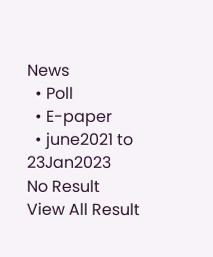News
  • Poll
  • E-paper
  • june2021 to 23Jan2023
No Result
View All Result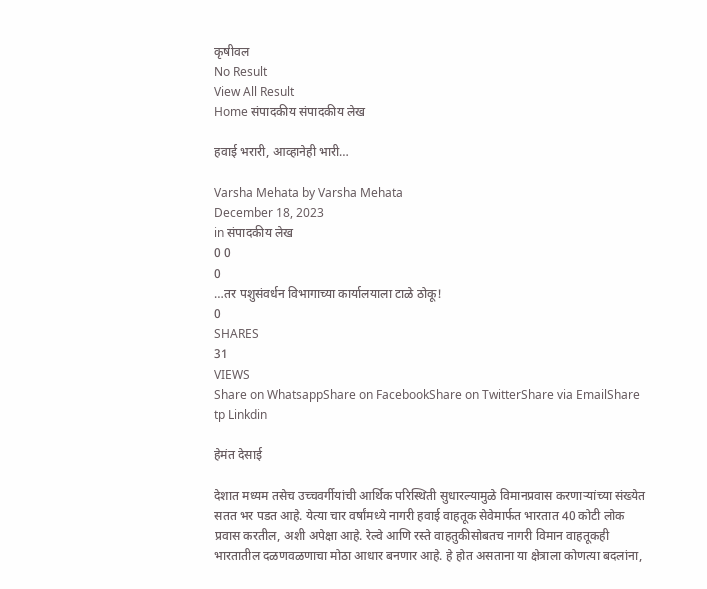कृषीवल
No Result
View All Result
Home संपादकीय संपादकीय लेख

हवाई भरारी, आव्हानेही भारी…

Varsha Mehata by Varsha Mehata
December 18, 2023
in संपादकीय लेख
0 0
0
…तर पशुसंवर्धन विभागाच्या कार्यालयाला टाळे ठोकू!
0
SHARES
31
VIEWS
Share on WhatsappShare on FacebookShare on TwitterShare via EmailShare tp Linkdin

हेमंत देसाई

देशात मध्यम तसेच उच्चवर्गीयांची आर्थिक परिस्थिती सुधारल्यामुळे विमानप्रवास करणाऱ्यांच्या संख्येत सतत भर पडत आहे. येत्या चार वर्षांमध्ये नागरी हवाई वाहतूक सेवेमार्फत भारतात 40 कोटी लोक प्रवास करतील, अशी अपेक्षा आहे. रेल्वे आणि रस्ते वाहतुकीसोबतच नागरी विमान वाहतूकही भारतातील दळणवळणाचा मोठा आधार बनणार आहे. हे होत असताना या क्षेत्राला कोणत्या बदलांना,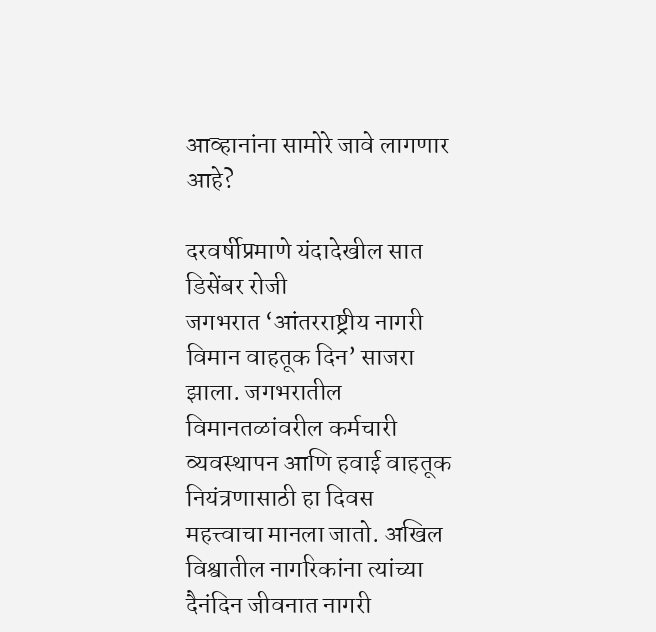आव्हानांना सामोरे जावे लागणार आहे?

दरवर्षीप्रमाणे यंदादेखील सात डिसेंबर रोजी जगभरात ‌‘आंतरराष्ट्रीय नागरी विमान वाहतूक दिन’ साजरा झाला. जगभरातील विमानतळांवरील कर्मचारी व्यवस्थापन आणि हवाई वाहतूक नियंत्रणासाठी हा दिवस महत्त्वाचा मानला जातो. अखिल विश्वातील नागरिकांना त्यांच्या दैनंदिन जीवनात नागरी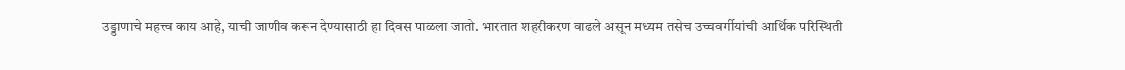उड्डाणाचे महत्त्व काय आहे, याची जाणीव करून देण्यासाठी हा दिवस पाळला जातो. भारतात शहरीकरण वाढले असून मध्यम तसेच उच्चवर्गीयांची आर्थिक परिस्थिती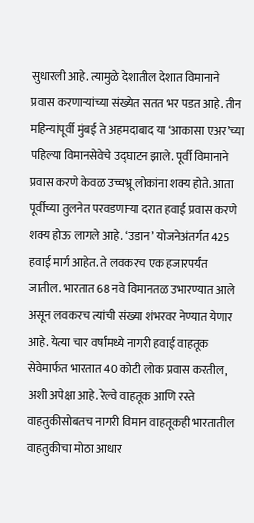सुधारली आहे. त्यामुळे देशातील देशात विमानाने प्रवास करणाऱ्यांच्या संख्येत सतत भर पडत आहे. तीन महिन्यांपूर्वी मुंबई ते अहमदाबाद या ‌‘आकासा एअर’च्या पहिल्या विमानसेवेचे उद्घाटन झाले. पूर्वी विमानाने प्रवास करणे केवळ उच्चभ्रू लोकांना शक्य होते. आता पूर्वीच्या तुलनेत परवडणाऱ्या दरात हवाई प्रवास करणे शक्य होऊ लागले आहे. ‘उडान’ योजनेअंतर्गत 425 हवाई मार्ग आहेत. ते लवकरच एक हजारपर्यंत जातील. भारतात 68 नवे विमानतळ उभारण्यात आले असून लवकरच त्यांची संख्या शंभरवर नेण्यात येणार आहे. येत्या चार वर्षांमध्ये नागरी हवाई वाहतूक सेवेमार्फत भारतात 40 कोटी लोक प्रवास करतील, अशी अपेक्षा आहे. रेल्वे वाहतूक आणि रस्ते वाहतुकीसोबतच नागरी विमान वाहतूकही भारतातील वाहतुकीचा मोठा आधार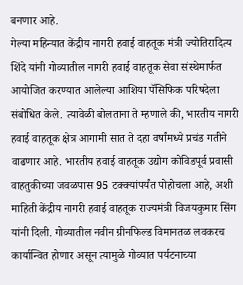बनणार आहे.
गेल्या महिन्यात केंद्रीय नागरी हवाई वाहतूक मंत्री ज्योतिरादित्य शिंदे यांनी गोव्यातील नागरी हवाई वाहतूक सेवा संस्थेमार्फत आयोजित करण्यात आलेल्या आशिया पॅसिफिक परिषदेला संबोधित केले. त्यावेळी बोलताना ते म्हणाले की, भारतीय नागरी हवाई वाहतूक क्षेत्र आगामी सात ते दहा वर्षांमध्ये प्रचंड गतीने वाढणार आहे. भारतीय हवाई वाहतूक उद्योग कोविडपूर्व प्रवासी वाहतुकीच्या जवळपास 95 टक्क्यांपर्यंत पोहोचला आहे, अशी माहिती केंद्रीय नागरी हवाई वाहतूक राज्यमंत्री विजयकुमार सिंग यांनी दिली. गोव्यातील नवीन ग्रीनफिल्ड विमानतळ लवकरच कार्यान्वित होणार असून त्यामुळे गोव्यात पर्यटनाच्या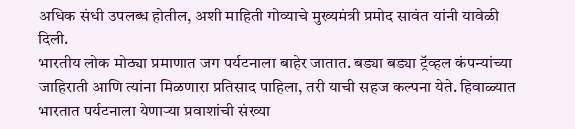अधिक संधी उपलब्ध होतील, अशी माहिती गोव्याचे मुख्यमंत्री प्रमोद सावंत यांनी यावेळी दिली.
भारतीय लोक मोठ्या प्रमाणात जग पर्यटनाला बाहेर जातात. बड्या बड्या ट्रॅव्हल कंपन्यांच्या जाहिराती आणि त्यांना मिळणारा प्रतिसाद पाहिला, तरी याची सहज कल्पना येते. हिवाळ्यात भारतात पर्यटनाला येणाऱ्या प्रवाशांची संख्या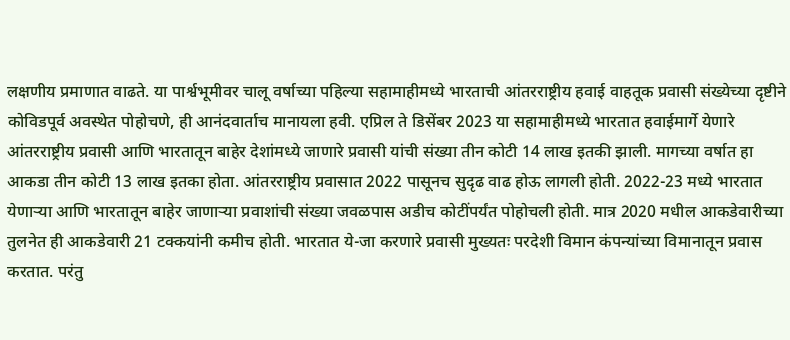लक्षणीय प्रमाणात वाढते. या पार्श्वभूमीवर चालू वर्षाच्या पहिल्या सहामाहीमध्ये भारताची आंतरराष्ट्रीय हवाई वाहतूक प्रवासी संख्येच्या दृष्टीने कोविडपूर्व अवस्थेत पोहोचणे, ही आनंदवार्ताच मानायला हवी. एप्रिल ते डिसेंबर 2023 या सहामाहीमध्ये भारतात हवाईमार्गे येणारे आंतरराष्ट्रीय प्रवासी आणि भारतातून बाहेर देशांमध्ये जाणारे प्रवासी यांची संख्या तीन कोटी 14 लाख इतकी झाली. मागच्या वर्षात हा आकडा तीन कोटी 13 लाख इतका होता. आंतरराष्ट्रीय प्रवासात 2022 पासूनच सुदृढ वाढ होऊ लागली होती. 2022-23 मध्ये भारतात येणाऱ्या आणि भारतातून बाहेर जाणाऱ्या प्रवाशांची संख्या जवळपास अडीच कोटींपर्यंत पोहोचली होती. मात्र 2020 मधील आकडेवारीच्या तुलनेत ही आकडेवारी 21 टक्कयांनी कमीच होती. भारतात ये-जा करणारे प्रवासी मुख्यतः परदेशी विमान कंपन्यांच्या विमानातून प्रवास करतात. परंतु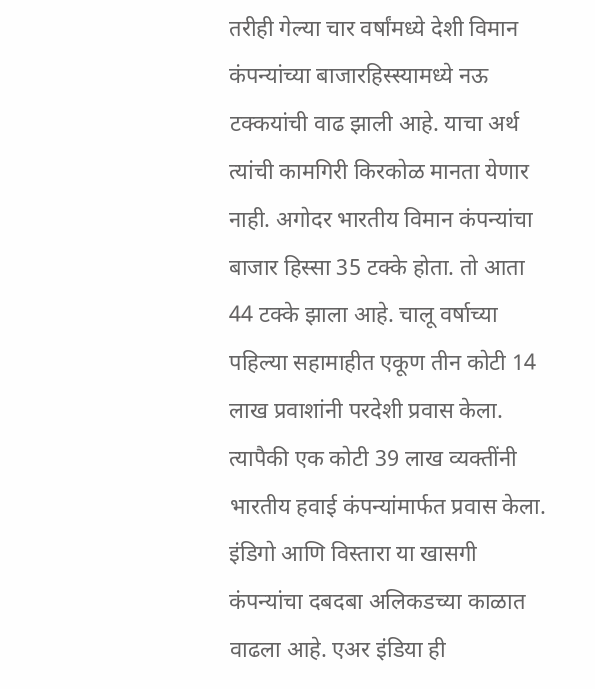तरीही गेल्या चार वर्षांमध्ये देशी विमान कंपन्यांच्या बाजारहिस्स्यामध्ये नऊ टक्कयांची वाढ झाली आहे. याचा अर्थ त्यांची कामगिरी किरकोळ मानता येणार नाही. अगोदर भारतीय विमान कंपन्यांचा बाजार हिस्सा 35 टक्के होता. तो आता 44 टक्के झाला आहे. चालू वर्षाच्या पहिल्या सहामाहीत एकूण तीन कोटी 14 लाख प्रवाशांनी परदेशी प्रवास केला. त्यापैकी एक कोटी 39 लाख व्यक्तींनी भारतीय हवाई कंपन्यांमार्फत प्रवास केला.
इंडिगो आणि विस्तारा या खासगी कंपन्यांचा दबदबा अलिकडच्या काळात वाढला आहे. एअर इंडिया ही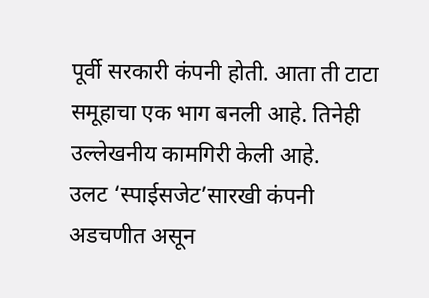पूर्वी सरकारी कंपनी होती. आता ती टाटा समूहाचा एक भाग बनली आहे. तिनेही उल्लेखनीय कामगिरी केली आहे. उलट ‌‘स्पाईसजेट’सारखी कंपनी अडचणीत असून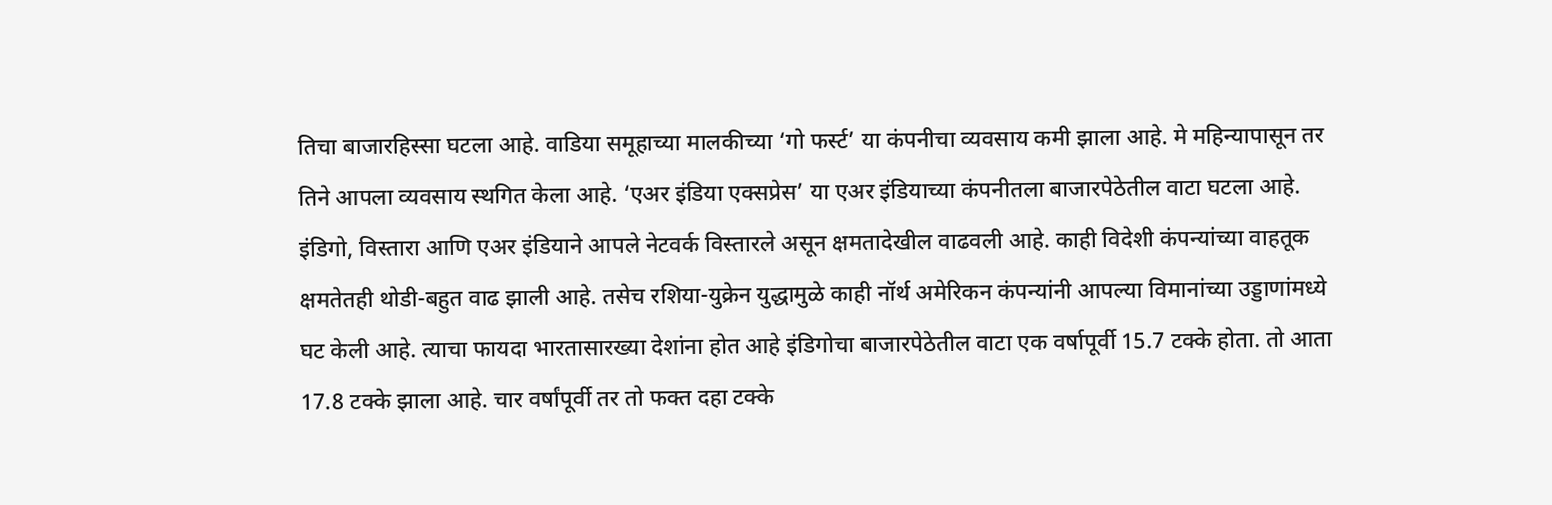तिचा बाजारहिस्सा घटला आहे. वाडिया समूहाच्या मालकीच्या ‌‘गो फर्स्ट’ या कंपनीचा व्यवसाय कमी झाला आहे. मे महिन्यापासून तर तिने आपला व्यवसाय स्थगित केला आहे. ‘एअर इंडिया एक्सप्रेस’ या एअर इंडियाच्या कंपनीतला बाजारपेठेतील वाटा घटला आहे. इंडिगो, विस्तारा आणि एअर इंडियाने आपले नेटवर्क विस्तारले असून क्षमतादेखील वाढवली आहे. काही विदेशी कंपन्यांच्या वाहतूक क्षमतेतही थोडी-बहुत वाढ झाली आहे. तसेच रशिया-युक्रेन युद्धामुळे काही नॉर्थ अमेरिकन कंपन्यांनी आपल्या विमानांच्या उड्डाणांमध्ये घट केली आहे. त्याचा फायदा भारतासारख्या देशांना होत आहे इंडिगोचा बाजारपेठेतील वाटा एक वर्षापूर्वी 15.7 टक्के होता. तो आता 17.8 टक्के झाला आहे. चार वर्षांपूर्वी तर तो फक्त दहा टक्के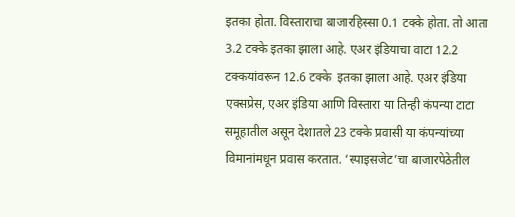इतका होता. विस्ताराचा बाजारहिस्सा 0.1 टक्के होता. तो आता 3.2 टक्के इतका झाला आहे. एअर इंडियाचा वाटा 12.2 टक्कयांवरून 12.6 टक्के  इतका झाला आहे. एअर इंडिया एक्सप्रेस, एअर इंडिया आणि विस्तारा या तिन्ही कंपन्या टाटा समूहातील असून देशातले 23 टक्के प्रवासी या कंपन्यांच्या विमानांमधून प्रवास करतात. ‘स्पाइसजेट’चा बाजारपेठेतील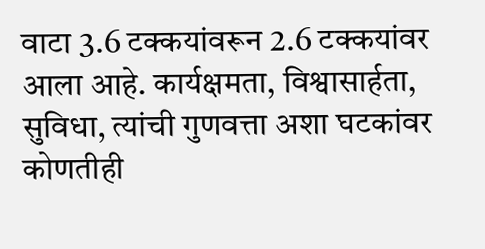वाटा 3.6 टक्कयांवरून 2.6 टक्कयांवर आला आहे. कार्यक्षमता, विश्वासार्हता, सुविधा, त्यांची गुणवत्ता अशा घटकांवर कोणतीही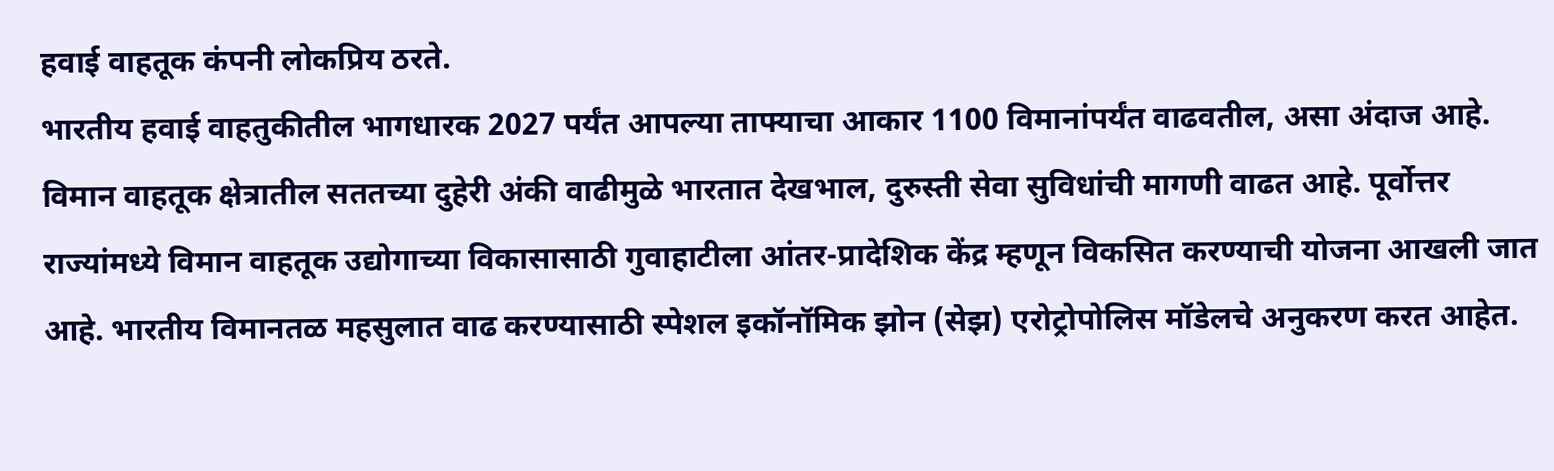हवाई वाहतूक कंपनी लोकप्रिय ठरते.
भारतीय हवाई वाहतुकीतील भागधारक 2027 पर्यंत आपल्या ताफ्याचा आकार 1100 विमानांपर्यंत वाढवतील, असा अंदाज आहे. विमान वाहतूक क्षेत्रातील सततच्या दुहेरी अंकी वाढीमुळे भारतात देखभाल, दुरुस्ती सेवा सुविधांची मागणी वाढत आहे. पूर्वोत्तर राज्यांमध्ये विमान वाहतूक उद्योगाच्या विकासासाठी गुवाहाटीला आंतर-प्रादेशिक केंद्र म्हणून विकसित करण्याची योजना आखली जात आहे. भारतीय विमानतळ महसुलात वाढ करण्यासाठी स्पेशल इकॉनॉमिक झोन (सेझ) एरोट्रोपोलिस मॉडेलचे अनुकरण करत आहेत.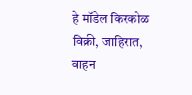हे मॉडेल किरकोळ विक्री, जाहिरात, वाहन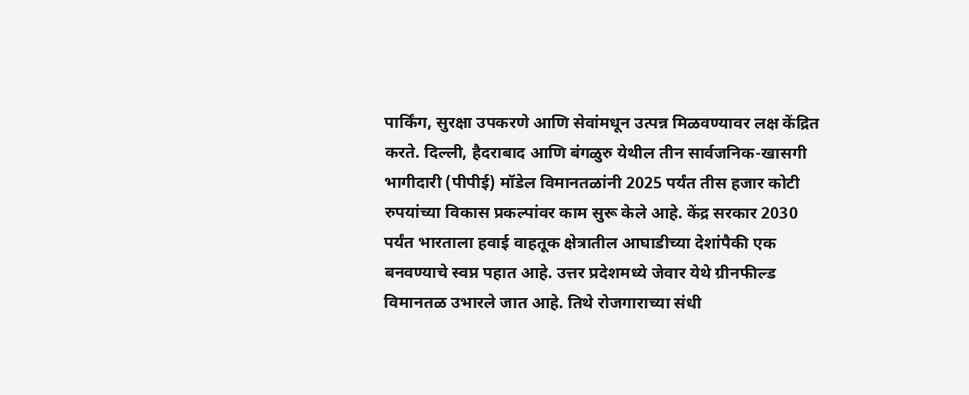पार्किंग, सुरक्षा उपकरणे आणि सेवांमधून उत्पन्न मिळवण्यावर लक्ष केंद्रित करते. दिल्ली, हैदराबाद आणि बंगळुरु येथील तीन सार्वजनिक-खासगी भागीदारी (पीपीई) मॉडेल विमानतळांनी 2025 पर्यंत तीस हजार कोटी रुपयांच्या विकास प्रकल्पांवर काम सुरू केले आहे. केंद्र सरकार 2030 पर्यंत भारताला हवाई वाहतूक क्षेत्रातील आघाडीच्या देशांपैकी एक बनवण्याचे स्वप्न पहात आहे. उत्तर प्रदेशमध्ये जेवार येथे ग्रीनफील्ड विमानतळ उभारले जात आहे. तिथे रोजगाराच्या संधी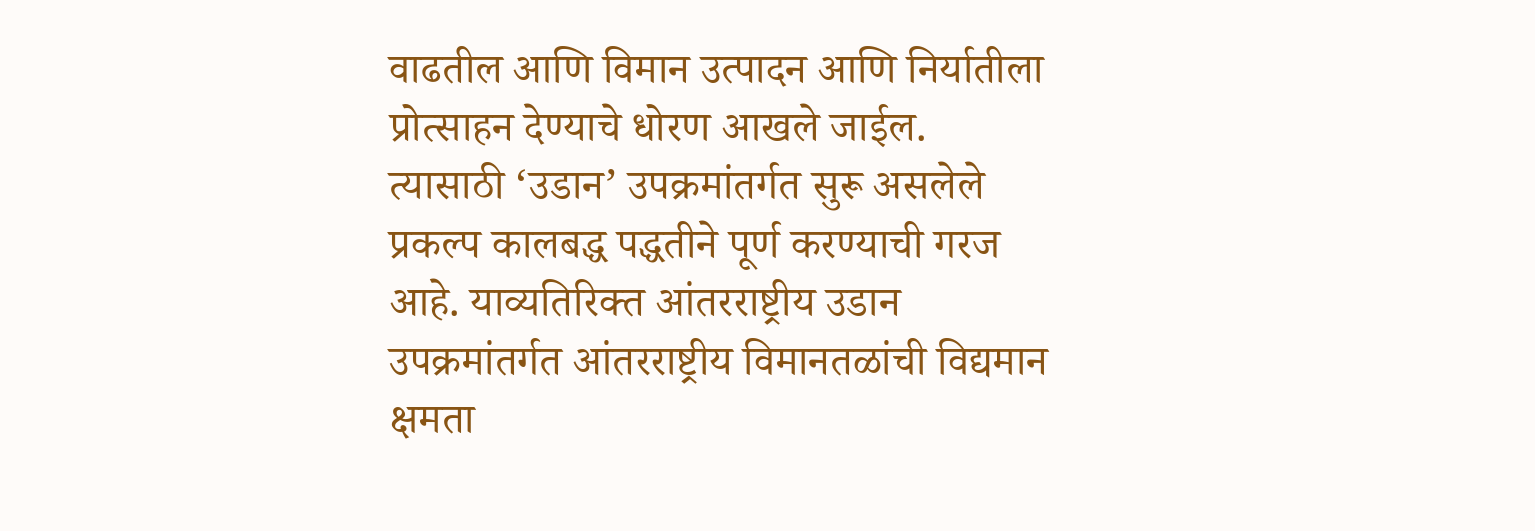वाढतील आणि विमान उत्पादन आणि निर्यातीला प्रोत्साहन देण्याचे धोरण आखले जाईल. त्यासाठी ‌‘उडान’ उपक्रमांतर्गत सुरू असलेले प्रकल्प कालबद्ध पद्धतीने पूर्ण करण्याची गरज आहे. याव्यतिरिक्त आंतरराष्ट्रीय उडान उपक्रमांतर्गत आंतरराष्ट्रीय विमानतळांची विद्यमान क्षमता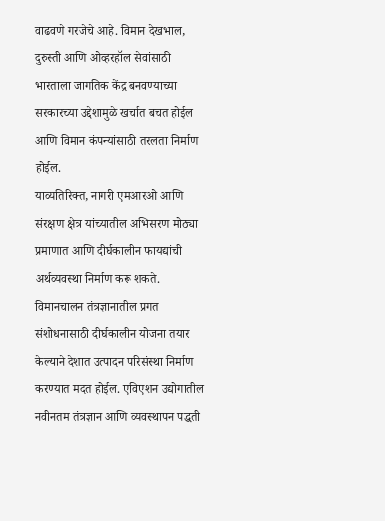वाढवणे गरजेचे आहे. विमान देखभाल, दुरुस्ती आणि ओव्हरहॉल सेवांसाठी भारताला जागतिक केंद्र बनवण्याच्या सरकारच्या उद्देशामुळे खर्चात बचत होईल आणि विमान कंपन्यांसाठी तरलता निर्माण होईल.
याव्यतिरिक्त, नागरी एमआरओ आणि संरक्षण क्षेत्र यांच्यातील अभिसरण मोठ्या प्रमाणात आणि दीर्घकालीन फायद्यांची अर्थव्यवस्था निर्माण करू शकते. विमानचालन तंत्रज्ञानातील प्रगत संशोधनासाठी दीर्घकालीन योजना तयार केल्याने देशात उत्पादन परिसंस्था निर्माण करण्यात मदत होईल. एविएशन उद्योगातील नवीनतम तंत्रज्ञान आणि व्यवस्थापन पद्धती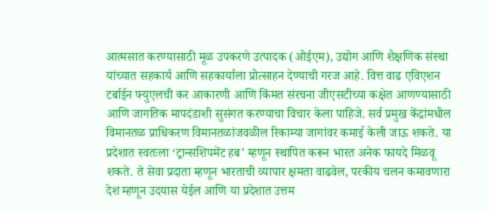आत्मसात करण्यासाठी मूळ उपकरणे उत्पादक (ओईएम), उद्योग आणि शैक्षणिक संस्था यांच्यात सहकार्य आणि सहकार्याला प्रोत्साहन देण्याची गरज आहे. वित्त वाढ एविएशन टर्बाईन फ्युएलची कर आकारणी आणि किंमत संरचना जीएसटीच्या कक्षेत आणण्यासाठी आणि जागतिक मापदंडाशी सुसंगत करण्याचा विचार केला पाहिजे. सर्व प्रमुख केंद्रांमधील विमानतळ प्राधिकरण विमानतळांजवळील रिकाम्या जागांवर कमाई केली जाऊ शकते. या प्रदेशात स्वतःला ‌‘ट्रान्सशिपमेंट हब’ म्हणून स्थापित करून भारत अनेक फायदे मिळवू शकते. ते सेवा प्रदाता म्हणून भारताची व्यापार क्षमता वाढवेल, परकीय चलन कमावणारा देश म्हणून उदयास येईल आणि या प्रदेशात उत्तम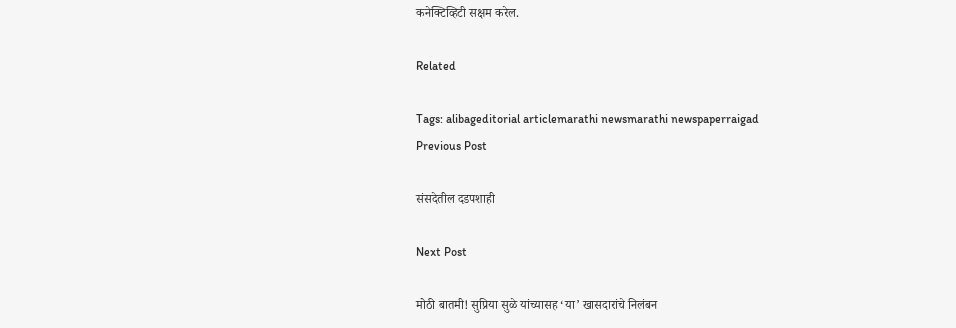कनेक्टिव्हिटी सक्षम करेल.

Related

Tags: alibageditorial articlemarathi newsmarathi newspaperraigad
Previous Post

संसदेतील दडपशाही

Next Post

मोठी बातमी! सुप्रिया सुळे यांच्यासह ‘या’ खासदारांचे निलंबन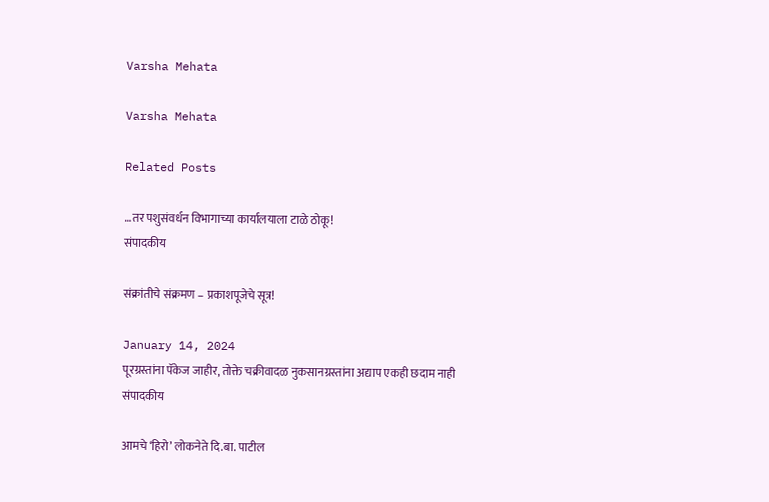Varsha Mehata

Varsha Mehata

Related Posts

…तर पशुसंवर्धन विभागाच्या कार्यालयाला टाळे ठोकू!
संपादकीय

संक्रांतीचे संक्रमण – प्रकाशपूजेचे सूत्र!

January 14, 2024
पूरग्रस्तांना पॅकेज जाहीर, तोक्ते चक्रीवादळ नुकसानग्रस्तांना अद्याप एकही छदाम नाही
संपादकीय

आमचे ‌‘हिरो’ लोकनेते दि.बा. पाटील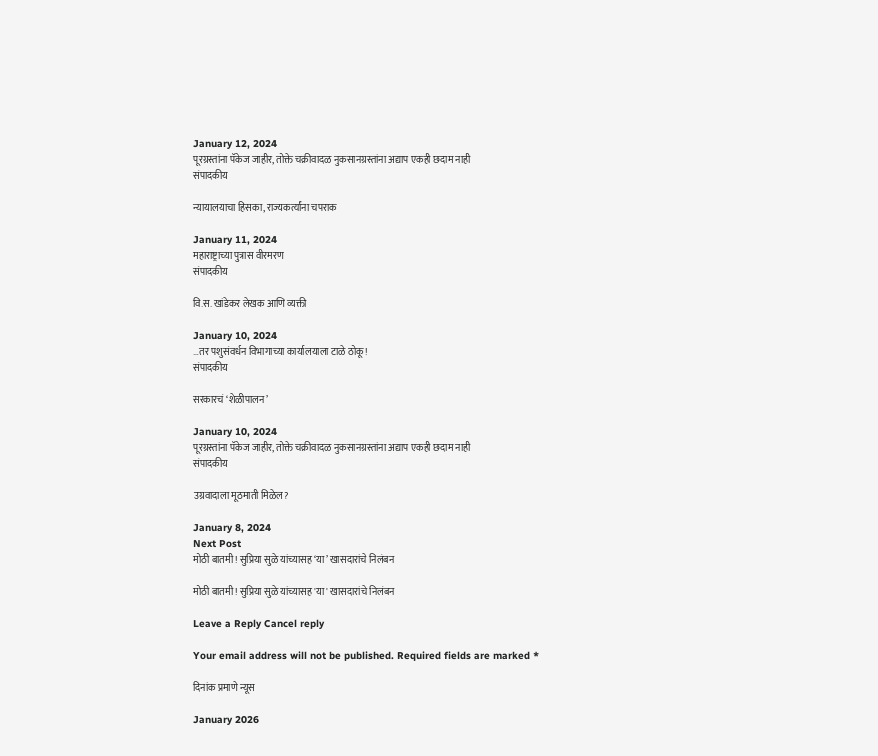January 12, 2024
पूरग्रस्तांना पॅकेज जाहीर, तोक्ते चक्रीवादळ नुकसानग्रस्तांना अद्याप एकही छदाम नाही
संपादकीय

न्यायालयाचा हिसका, राज्यकर्त्यांना चपराक

January 11, 2024
महाराष्ट्राच्या पुत्रास वीरमरण
संपादकीय

वि.स. खांडेकर लेखक आणि व्यक्ती

January 10, 2024
…तर पशुसंवर्धन विभागाच्या कार्यालयाला टाळे ठोकू!
संपादकीय

सरकारचं ‌‘शेळीपालन’

January 10, 2024
पूरग्रस्तांना पॅकेज जाहीर, तोक्ते चक्रीवादळ नुकसानग्रस्तांना अद्याप एकही छदाम नाही
संपादकीय

उग्रवादाला मूठमाती मिळेल?

January 8, 2024
Next Post
मोठी बातमी! सुप्रिया सुळे यांच्यासह ‘या’ खासदारांचे निलंबन

मोठी बातमी! सुप्रिया सुळे यांच्यासह 'या' खासदारांचे निलंबन

Leave a Reply Cancel reply

Your email address will not be published. Required fields are marked *

दिनांक प्रमाणे न्यूस

January 2026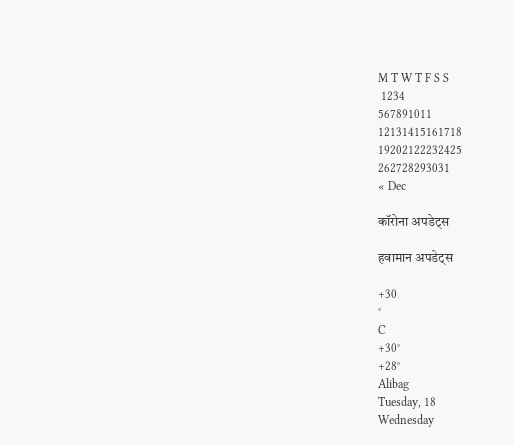M T W T F S S
 1234
567891011
12131415161718
19202122232425
262728293031
« Dec

कॉरोना अपडेट्स

हवामान अपडेट्स

+30
°
C
+30°
+28°
Alibag
Tuesday, 18
Wednesday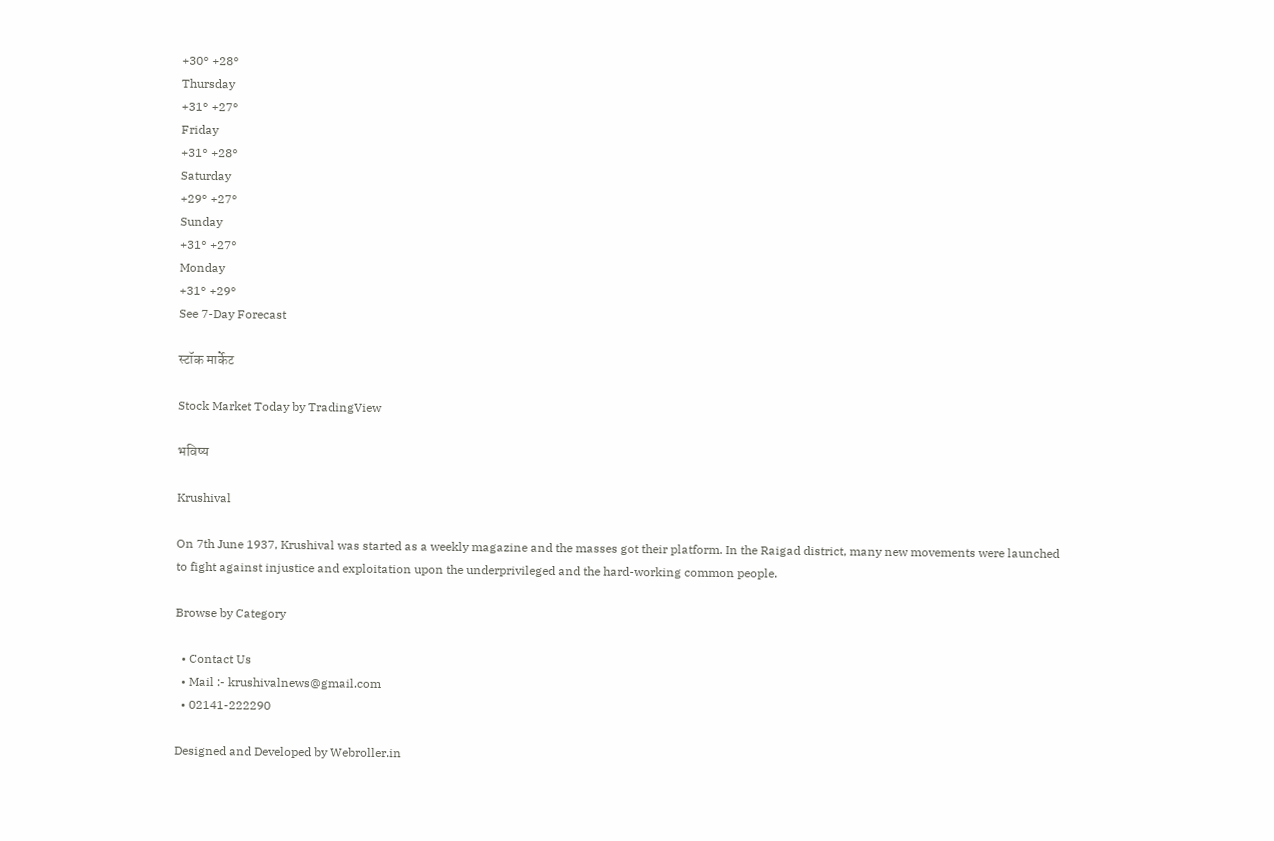+30° +28°
Thursday
+31° +27°
Friday
+31° +28°
Saturday
+29° +27°
Sunday
+31° +27°
Monday
+31° +29°
See 7-Day Forecast

स्टॉक मार्केट

Stock Market Today by TradingView

भविष्य

Krushival

On 7th June 1937, Krushival was started as a weekly magazine and the masses got their platform. In the Raigad district, many new movements were launched to fight against injustice and exploitation upon the underprivileged and the hard-working common people.

Browse by Category

  • Contact Us
  • Mail :- krushivalnews@gmail.com
  • 02141-222290

Designed and Developed by Webroller.in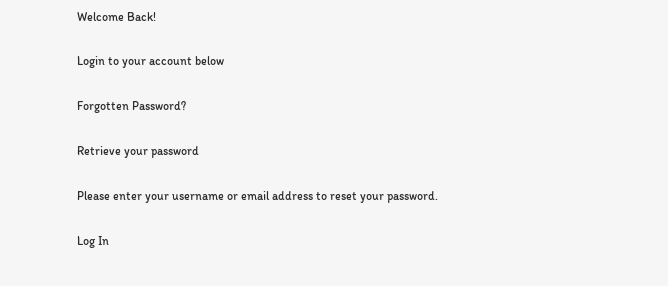Welcome Back!

Login to your account below

Forgotten Password?

Retrieve your password

Please enter your username or email address to reset your password.

Log In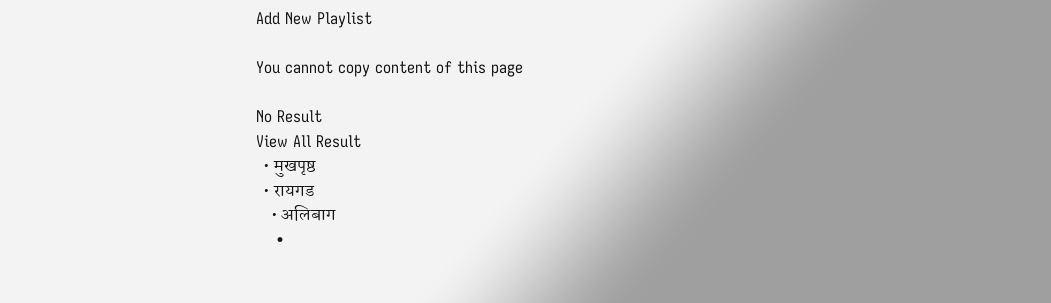Add New Playlist

You cannot copy content of this page

No Result
View All Result
  • मुखपृष्ठ
  • रायगड
    • अलिबाग
    •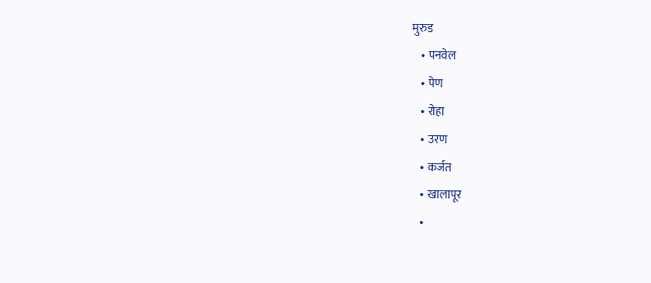मुरुड
    • पनवेल
    • पेण
    • रोहा
    • उरण
    • कर्जत
    • खालापूर
    •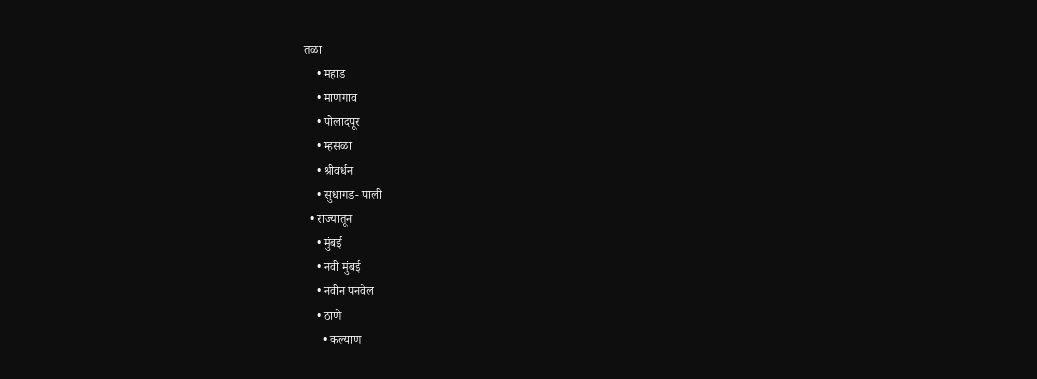तळा
    • महाड
    • माणगाव
    • पोलादपूर
    • म्हसळा
    • श्रीवर्धन
    • सुधागड- पाली
  • राज्यातून
    • मुंबई
    • नवी मुंबई
    • नवीन पनवेल
    • ठाणे
      • कल्याण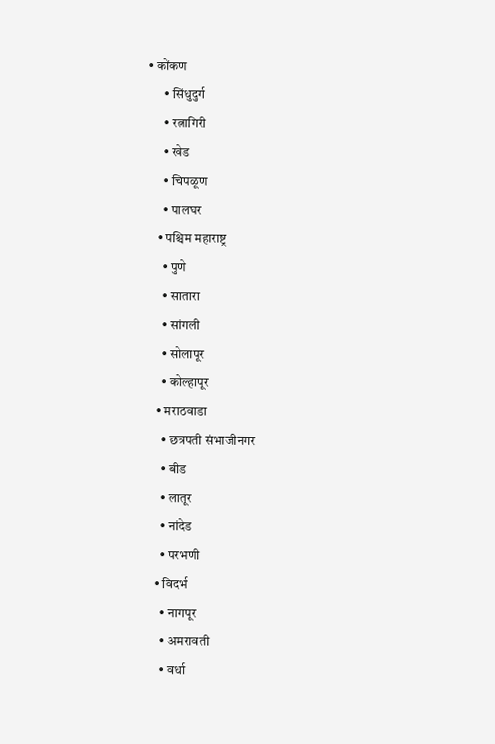• कोंकण
      • सिंधुदुर्ग
      • रत्नागिरी
      • खेड
      • चिपळूण
      • पालघर
    • पश्चिम महाराष्ट्र
      • पुणे
      • सातारा
      • सांगली
      • सोलापूर
      • कोल्हापूर
    • मराठवाडा
      • छत्रपती संभाजीनगर
      • बीड
      • लातूर
      • नांदेड
      • परभणी
    • विदर्भ
      • नागपूर
      • अमरावती
      • वर्धा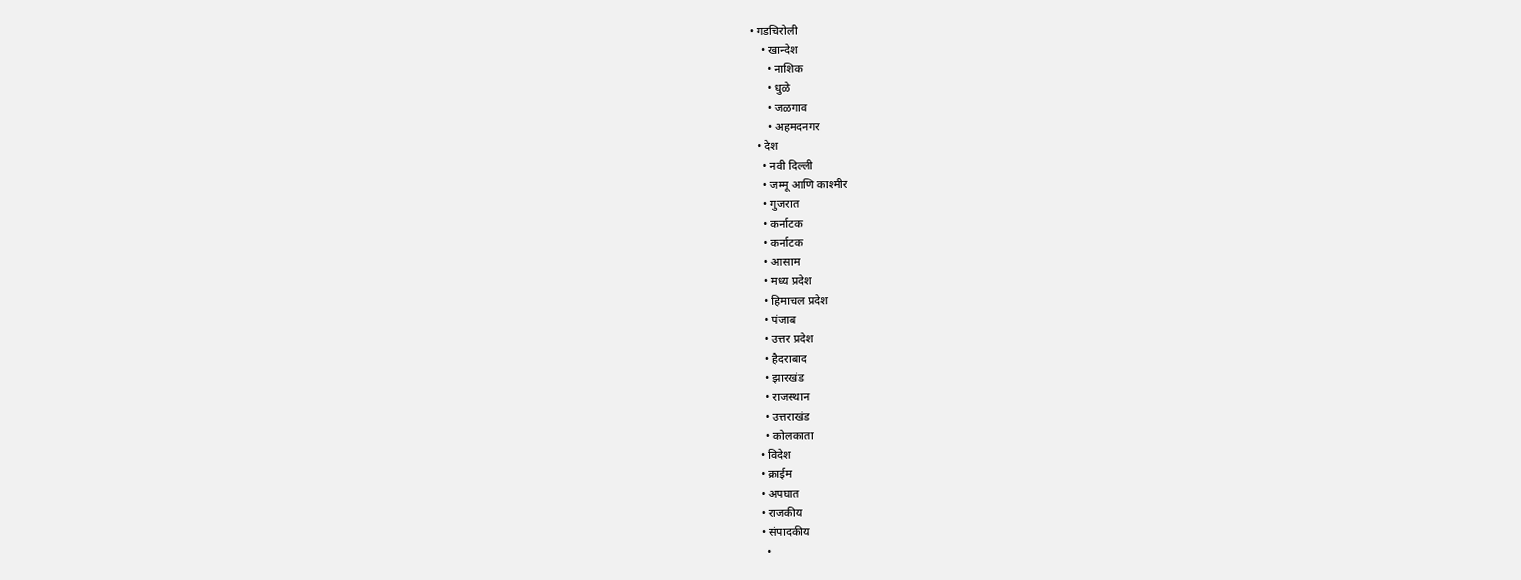• गडचिरोली
    • खान्देश
      • नाशिक
      • धुळे
      • जळगाव
      • अहमदनगर
  • देश
    • नवी दिल्ली
    • जम्मू आणि काश्मीर
    • गुजरात
    • कर्नाटक
    • कर्नाटक
    • आसाम
    • मध्य प्रदेश
    • हिमाचल प्रदेश
    • पंजाब
    • उत्तर प्रदेश
    • हैदराबाद
    • झारखंड
    • राजस्थान
    • उत्तराखंड
    • कोलकाता
  • विदेश
  • क्राईम
  • अपघात
  • राजकीय
  • संपादकीय
    •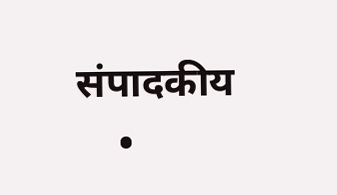संपादकीय
    •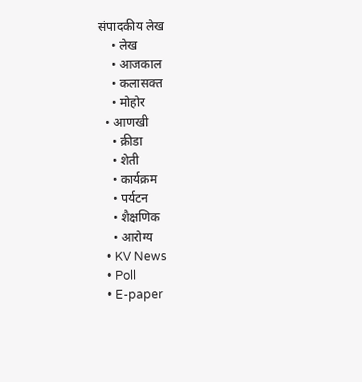संपादकीय लेख
    • लेख
    • आजकाल
    • कलासक्त
    • मोहोर
  • आणखी
    • क्रीडा
    • शेती
    • कार्यक्रम
    • पर्यटन
    • शैक्षणिक
    • आरोग्य
  • KV News
  • Poll
  • E-paper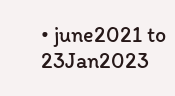• june2021 to 23Jan2023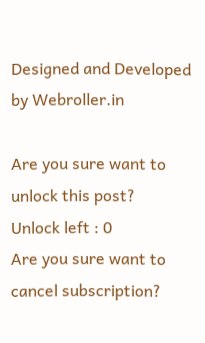Designed and Developed by Webroller.in

Are you sure want to unlock this post?
Unlock left : 0
Are you sure want to cancel subscription?